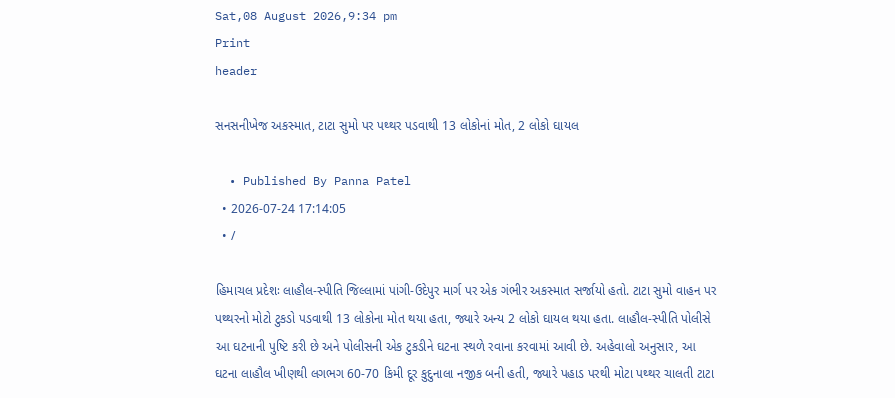Sat,08 August 2026,9:34 pm
Print
header

સનસનીખેજ અકસ્માત, ટાટા સુમો પર પથ્થર પડવાથી 13 લોકોનાં મોત, 2 લોકો ઘાયલ

  • Published By Panna Patel
  • 2026-07-24 17:14:05
  • /

હિમાચલ પ્રદેશઃ લાહૌલ-સ્પીતિ જિલ્લામાં પાંગી-ઉદેપુર માર્ગ પર એક ગંભીર અકસ્માત સર્જાયો હતો. ટાટા સુમો વાહન પર પથ્થરનો મોટો ટુકડો પડવાથી 13 લોકોના મોત થયા હતા, જ્યારે અન્ય 2 લોકો ઘાયલ થયા હતા. લાહૌલ-સ્પીતિ પોલીસે આ ઘટનાની પુષ્ટિ કરી છે અને પોલીસની એક ટુકડીને ઘટના સ્થળે રવાના કરવામાં આવી છે. અહેવાલો અનુસાર, આ ઘટના લાહૌલ ખીણથી લગભગ 60-70 કિમી દૂર કુદુનાલા નજીક બની હતી, જ્યારે પહાડ પરથી મોટા પથ્થર ચાલતી ટાટા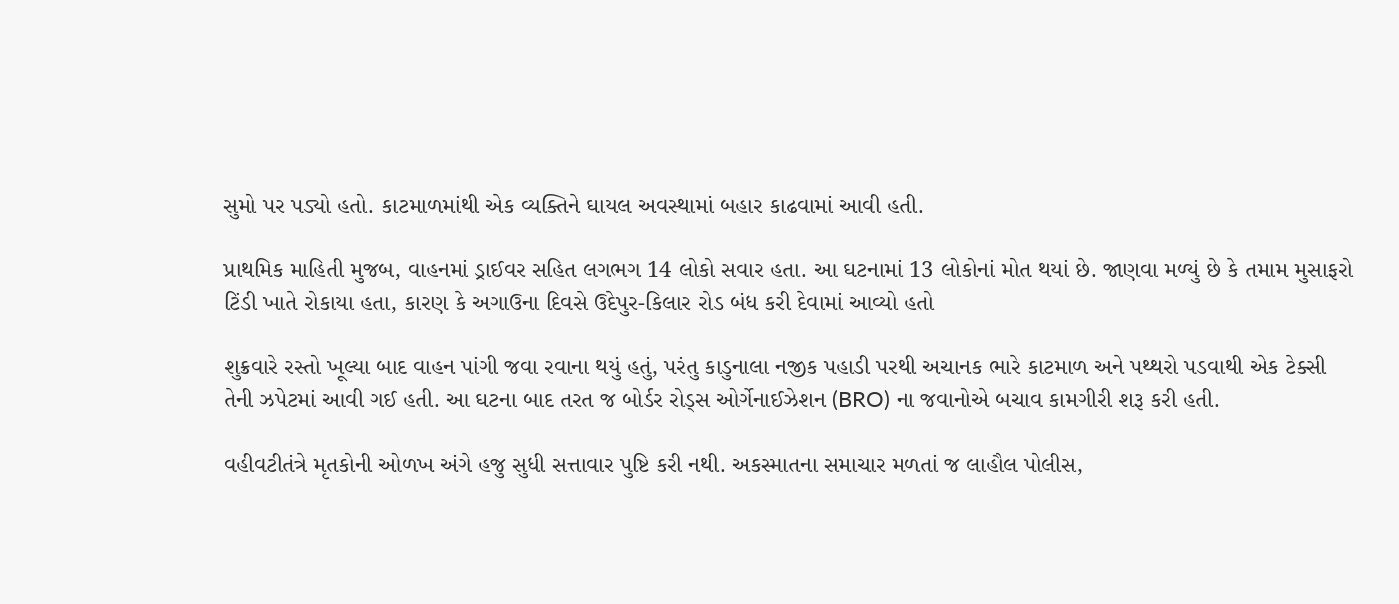સુમો પર પડ્યો હતો. કાટમાળમાંથી એક વ્યક્તિને ઘાયલ અવસ્થામાં બહાર કાઢવામાં આવી હતી.

પ્રાથમિક માહિતી મુજબ, વાહનમાં ડ્રાઈવર સહિત લગભગ 14 લોકો સવાર હતા. આ ઘટનામાં 13 લોકોનાં મોત થયાં છે. જાણવા મળ્યું છે કે તમામ મુસાફરો ટિંડી ખાતે રોકાયા હતા, કારણ કે અગાઉના દિવસે ઉદેપુર-કિલાર રોડ બંધ કરી દેવામાં આવ્યો હતો

શુક્રવારે રસ્તો ખૂલ્યા બાદ વાહન પાંગી જવા રવાના થયું હતું, પરંતુ કાડુનાલા નજીક પહાડી પરથી અચાનક ભારે કાટમાળ અને પથ્થરો પડવાથી એક ટેક્સી તેની ઝપેટમાં આવી ગઈ હતી. આ ઘટના બાદ તરત જ બોર્ડર રોડ્સ ઓર્ગેનાઈઝેશન (BRO) ના જવાનોએ બચાવ કામગીરી શરૂ કરી હતી.

વહીવટીતંત્રે મૃતકોની ઓળખ અંગે હજુ સુધી સત્તાવાર પુષ્ટિ કરી નથી. અકસ્માતના સમાચાર મળતાં જ લાહૌલ પોલીસ,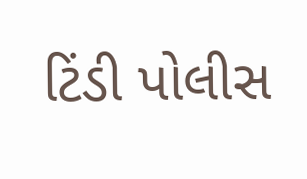ટિંડી પોલીસ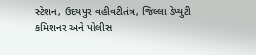સ્ટેશન, ઉદયપુર વહીવટીતંત્ર, જિલ્લા ડેપ્યુટી કમિશનર અને પોલીસ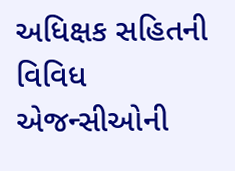અધિક્ષક સહિતની વિવિધ એજન્સીઓની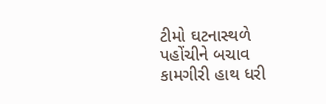ટીમો ઘટનાસ્થળે પહોંચીને બચાવ કામગીરી હાથ ધરી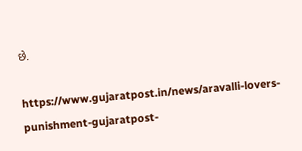છે.

https://www.gujaratpost.in/news/aravalli-lovers-punishment-gujaratpost-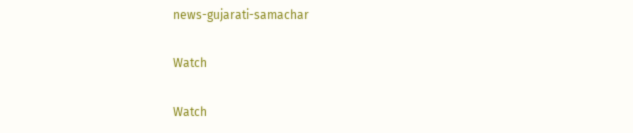news-gujarati-samachar

Watch

Watch